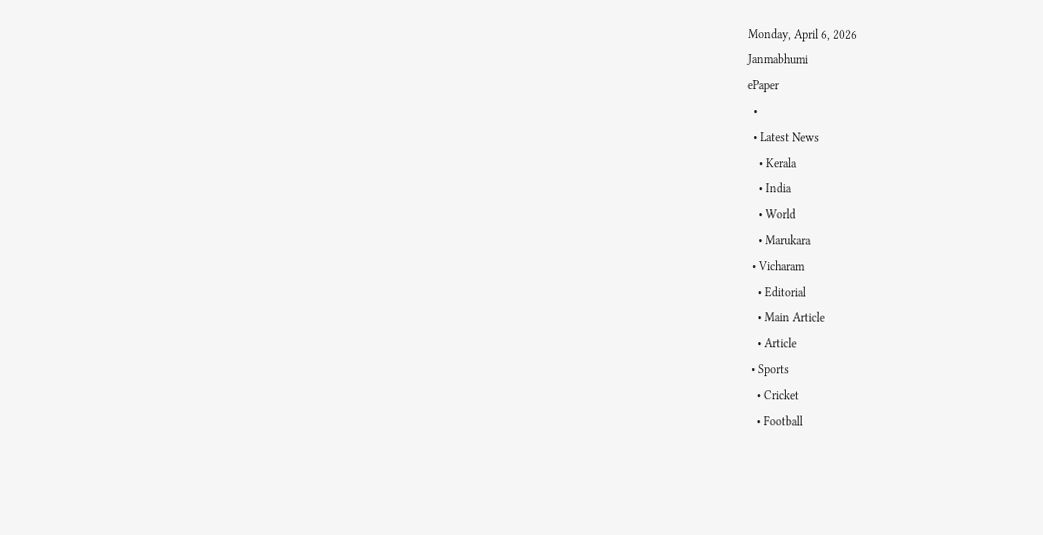Monday, April 6, 2026
Janmabhumi
ePaper
  •
  • Latest News
    • Kerala
    • India
    • World
    • Marukara
  • Vicharam
    • Editorial
    • Main Article
    • Article
  • Sports
    • Cricket
    • Football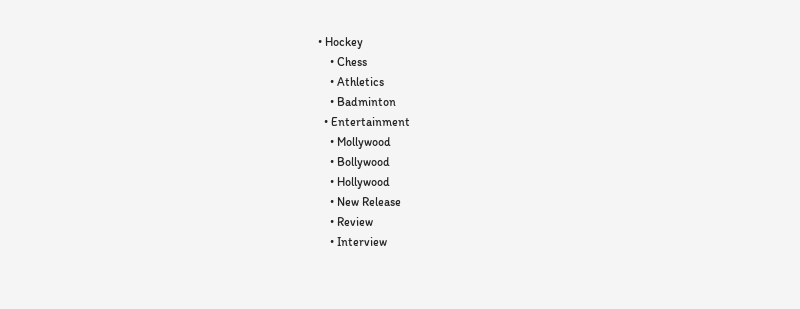• Hockey
    • Chess
    • Athletics
    • Badminton
  • Entertainment
    • Mollywood
    • Bollywood
    • Hollywood
    • New Release
    • Review
    • Interview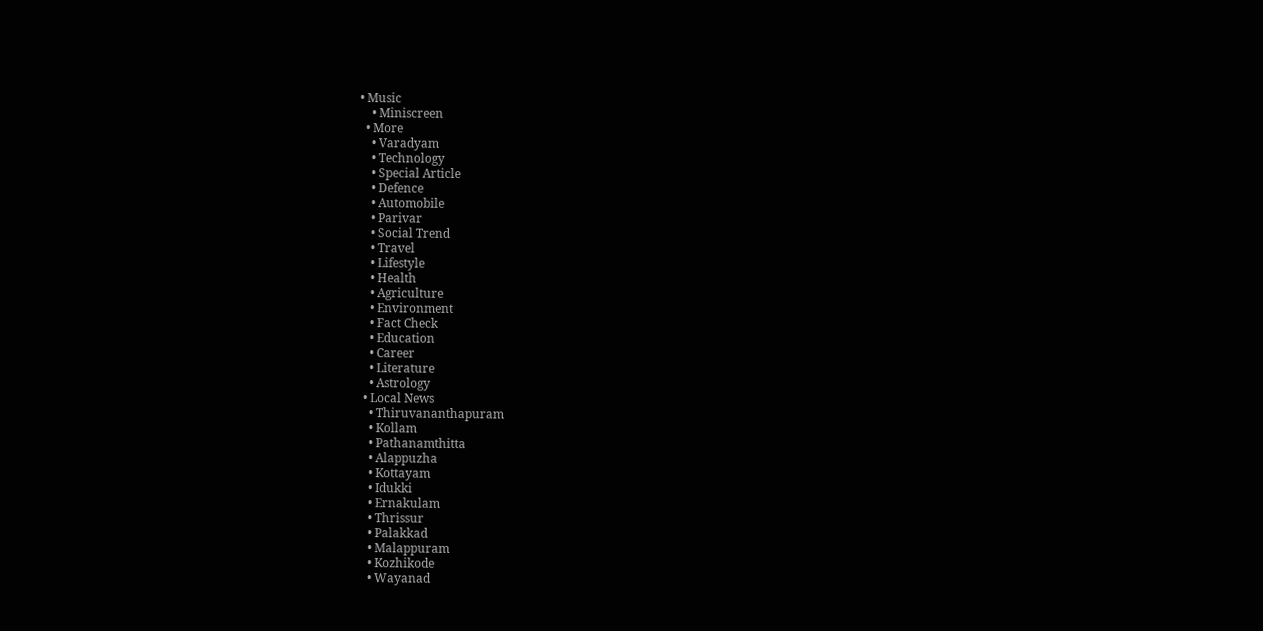• Music
    • Miniscreen
  • More
    • Varadyam
    • Technology
    • Special Article
    • Defence
    • Automobile
    • Parivar
    • Social Trend
    • Travel
    • Lifestyle
    • Health
    • Agriculture
    • Environment
    • Fact Check
    • Education
    • Career
    • Literature
    • Astrology
  • Local News
    • Thiruvananthapuram
    • Kollam
    • Pathanamthitta
    • Alappuzha
    • Kottayam
    • Idukki
    • Ernakulam
    • Thrissur
    • Palakkad
    • Malappuram
    • Kozhikode
    • Wayanad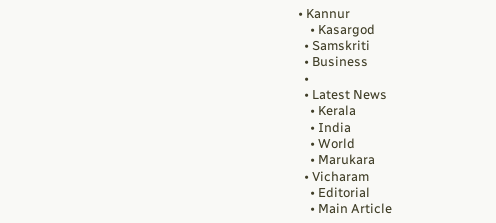• Kannur
    • Kasargod
  • Samskriti
  • Business
  •
  • Latest News
    • Kerala
    • India
    • World
    • Marukara
  • Vicharam
    • Editorial
    • Main Article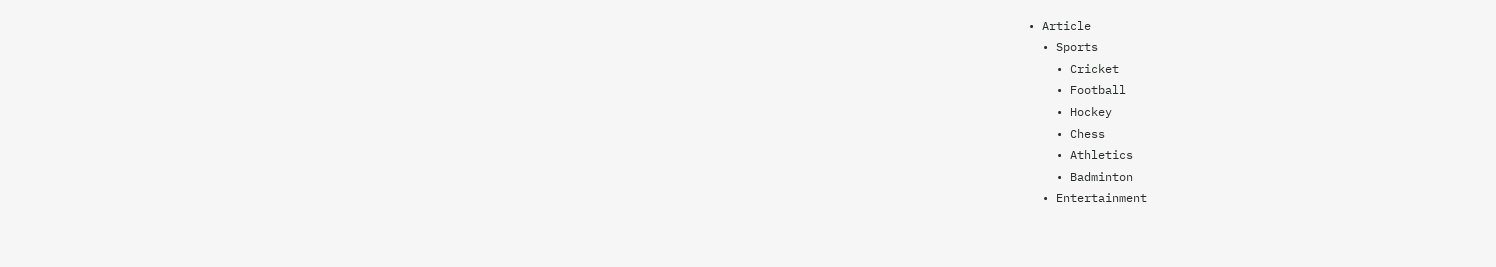• Article
  • Sports
    • Cricket
    • Football
    • Hockey
    • Chess
    • Athletics
    • Badminton
  • Entertainment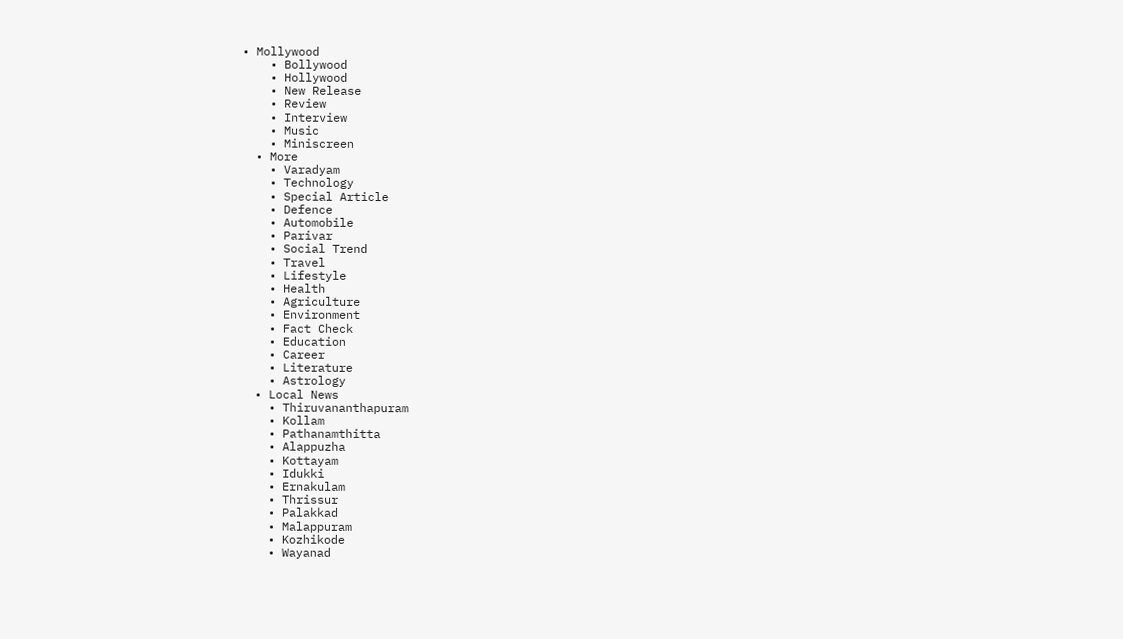• Mollywood
    • Bollywood
    • Hollywood
    • New Release
    • Review
    • Interview
    • Music
    • Miniscreen
  • More
    • Varadyam
    • Technology
    • Special Article
    • Defence
    • Automobile
    • Parivar
    • Social Trend
    • Travel
    • Lifestyle
    • Health
    • Agriculture
    • Environment
    • Fact Check
    • Education
    • Career
    • Literature
    • Astrology
  • Local News
    • Thiruvananthapuram
    • Kollam
    • Pathanamthitta
    • Alappuzha
    • Kottayam
    • Idukki
    • Ernakulam
    • Thrissur
    • Palakkad
    • Malappuram
    • Kozhikode
    • Wayanad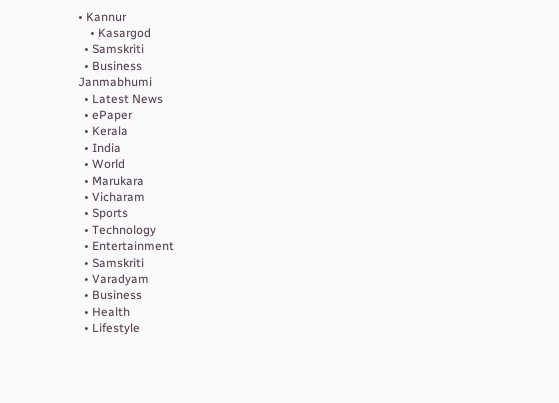• Kannur
    • Kasargod
  • Samskriti
  • Business
Janmabhumi
  • Latest News
  • ePaper
  • Kerala
  • India
  • World
  • Marukara
  • Vicharam
  • Sports
  • Technology
  • Entertainment
  • Samskriti
  • Varadyam
  • Business
  • Health
  • Lifestyle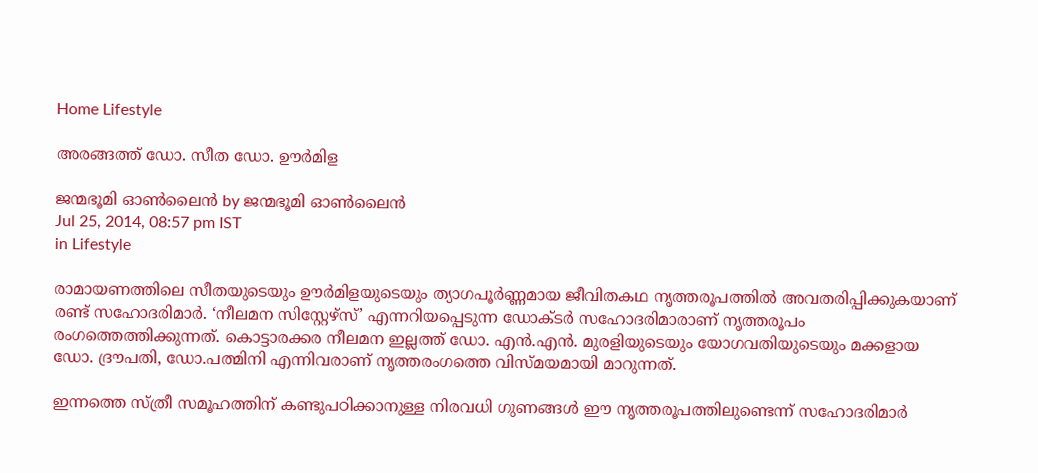Home Lifestyle

അരങ്ങത്ത് ഡോ. സീത ഡോ. ഊര്‍മിള

ജന്മഭൂമി ഓണ്‍ലൈന്‍ by ജന്മഭൂമി ഓണ്‍ലൈന്‍
Jul 25, 2014, 08:57 pm IST
in Lifestyle

രാമായണത്തിലെ സീതയുടെയും ഊര്‍മിളയുടെയും ത്യാഗപൂര്‍ണ്ണമായ ജീവിതകഥ നൃത്തരൂപത്തില്‍ അവതരിപ്പിക്കുകയാണ് രണ്ട് സഹോദരിമാര്‍. ‘നീലമന സിസ്റ്റേഴ്‌സ്’ എന്നറിയപ്പെടുന്ന ഡോക്ടര്‍ സഹോദരിമാരാണ് നൃത്തരൂപം രംഗത്തെത്തിക്കുന്നത്. കൊട്ടാരക്കര നീലമന ഇല്ലത്ത് ഡോ. എന്‍.എന്‍. മുരളിയുടെയും യോഗവതിയുടെയും മക്കളായ ഡോ. ദ്രൗപതി, ഡോ.പത്മിനി എന്നിവരാണ് നൃത്തരംഗത്തെ വിസ്മയമായി മാറുന്നത്.

ഇന്നത്തെ സ്ത്രീ സമൂഹത്തിന് കണ്ടുപഠിക്കാനുള്ള നിരവധി ഗുണങ്ങള്‍ ഈ നൃത്തരൂപത്തിലുണ്ടെന്ന് സഹോദരിമാര്‍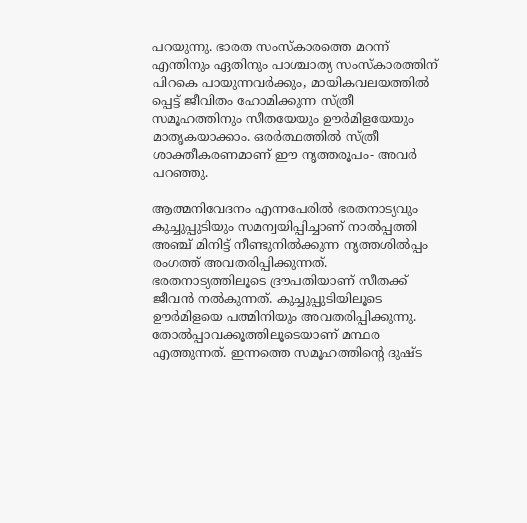പറയുന്നു. ഭാരത സംസ്‌കാരത്തെ മറന്ന് എന്തിനും ഏതിനും പാശ്ചാത്യ സംസ്‌കാരത്തിന് പിറകെ പായുന്നവര്‍ക്കും, മായികവലയത്തില്‍ പ്പെട്ട് ജീവിതം ഹോമിക്കുന്ന സ്ത്രീ സമൂഹത്തിനും സീതയേയും ഊര്‍മിളയേയും മാതൃകയാക്കാം. ഒരര്‍ത്ഥത്തില്‍ സ്ത്രീ ശാക്തീകരണമാണ് ഈ നൃത്തരൂപം- അവര്‍ പറഞ്ഞു.

ആത്മനിവേദനം എന്നപേരില്‍ ഭരതനാട്യവും കുച്ചുപ്പുടിയും സമന്വയിപ്പിച്ചാണ് നാല്‍പ്പത്തി അഞ്ച് മിനിട്ട് നീണ്ടുനില്‍ക്കുന്ന നൃത്തശില്‍പ്പം രംഗത്ത് അവതരിപ്പിക്കുന്നത്. ഭരതനാട്യത്തിലൂടെ ദ്രൗപതിയാണ് സീതക്ക് ജീവന്‍ നല്‍കുന്നത്. കുച്ചുപ്പുടിയിലൂടെ ഊര്‍മിളയെ പത്മിനിയും അവതരിപ്പിക്കുന്നു. തോല്‍പ്പാവക്കൂത്തിലൂടെയാണ് മന്ഥര എത്തുന്നത്. ഇന്നത്തെ സമൂഹത്തിന്റെ ദുഷ്ട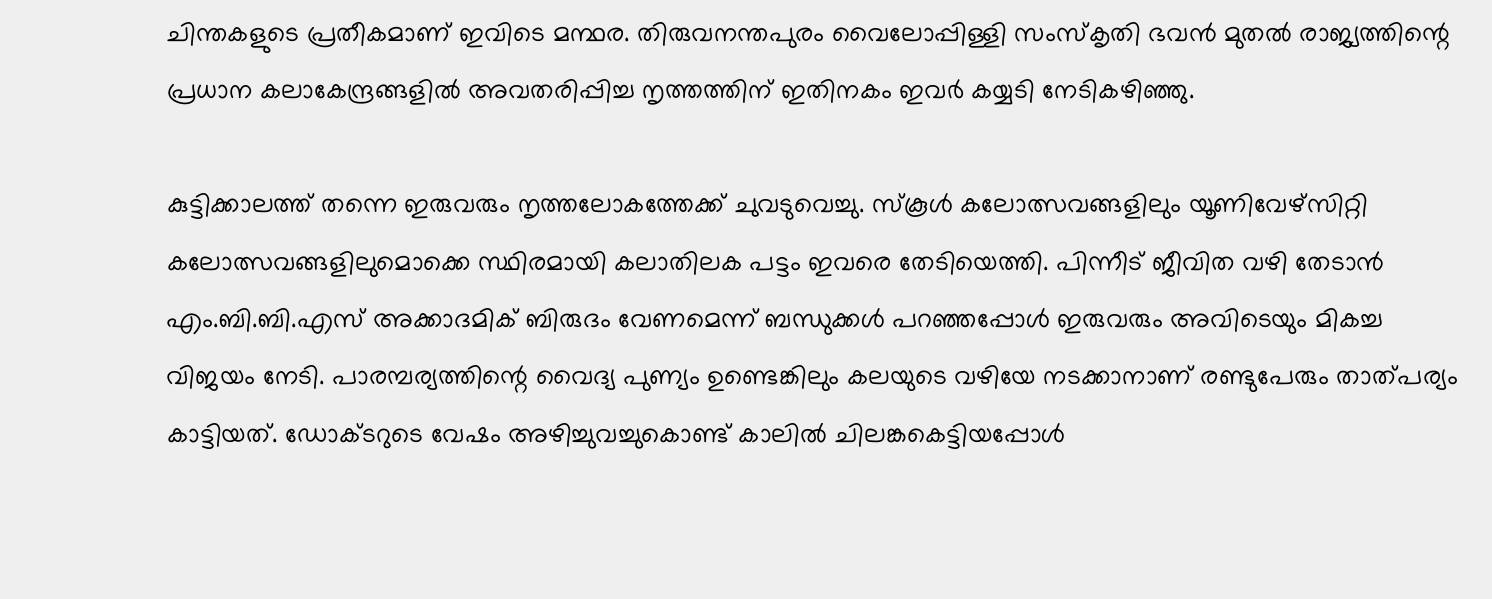ചിന്തകളുടെ പ്രതീകമാണ് ഇവിടെ മന്ഥര. തിരുവനന്തപുരം വൈലോപ്പിള്ളി സംസ്‌കൃതി ഭവന്‍ മുതല്‍ രാജ്യത്തിന്റെ പ്രധാന കലാകേന്ദ്രങ്ങളില്‍ അവതരിപ്പിച്ച നൃത്തത്തിന് ഇതിനകം ഇവര്‍ കയ്യടി നേടികഴിഞ്ഞു.

കുട്ടിക്കാലത്ത് തന്നെ ഇരുവരും നൃത്തലോകത്തേക്ക് ചുവടുവെച്ചു. സ്‌കൂള്‍ കലോത്സവങ്ങളിലും യൂണിവേഴ്‌സിറ്റി കലോത്സവങ്ങളിലുമൊക്കെ സ്ഥിരമായി കലാതിലക പട്ടം ഇവരെ തേടിയെത്തി. പിന്നീട് ജീവിത വഴി തേടാന്‍ എം.ബി.ബി.എസ് അക്കാദമിക് ബിരുദം വേണമെന്ന് ബന്ധുക്കള്‍ പറഞ്ഞപ്പോള്‍ ഇരുവരും അവിടെയും മികച്ച വിജയം നേടി. പാരമ്പര്യത്തിന്റെ വൈദ്യ പുണ്യം ഉണ്ടെങ്കിലും കലയുടെ വഴിയേ നടക്കാനാണ് രണ്ടുപേരും താത്പര്യം കാട്ടിയത്. ഡോക്ടറുടെ വേഷം അഴിച്ചുവച്ചുകൊണ്ട് കാലില്‍ ചിലങ്കകെട്ടിയപ്പോള്‍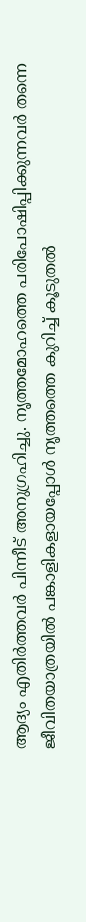ആദ്യം എതിര്‍ത്തവര്‍ പിന്നീട് അനുഗ്രഹിച്ചു. നൃത്തമോഹത്തെ പരിപോഷിപ്പിക്കുന്നവര്‍ തന്നെ ജീവിതയാത്രയില്‍ പങ്കാളികളായപ്പോള്‍ നൃത്തത്തെ കുറിച്ച് കൂടുതല്‍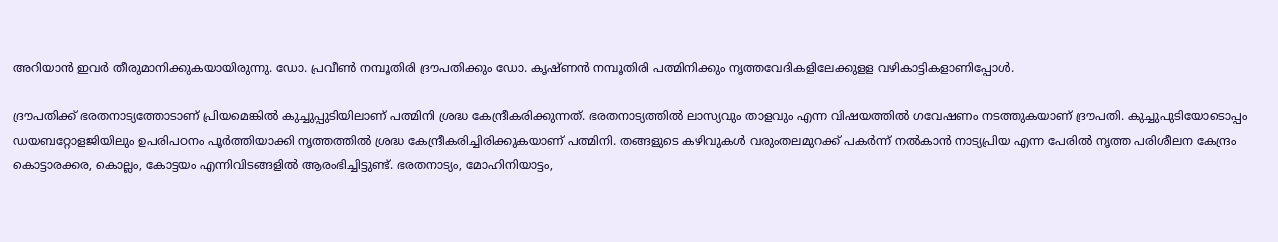അറിയാന്‍ ഇവര്‍ തീരുമാനിക്കുകയായിരുന്നു. ഡോ. പ്രവീണ്‍ നമ്പൂതിരി ദ്രൗപതിക്കും ഡോ. കൃഷ്ണന്‍ നമ്പൂതിരി പത്മിനിക്കും നൃത്തവേദികളിലേക്കുളള വഴികാട്ടികളാണിപ്പോള്‍.

ദ്രൗപതിക്ക് ഭരതനാട്യത്തോടാണ് പ്രിയമെങ്കില്‍ കുച്ചുപ്പുടിയിലാണ് പത്മിനി ശ്രദ്ധ കേന്ദ്രീകരിക്കുന്നത്. ഭരതനാട്യത്തില്‍ ലാസ്യവും താളവും എന്ന വിഷയത്തില്‍ ഗവേഷണം നടത്തുകയാണ് ദ്രൗപതി. കുച്ചുപുടിയോടൊപ്പം ഡയബറ്റോളജിയിലും ഉപരിപഠനം പൂര്‍ത്തിയാക്കി നൃത്തത്തില്‍ ശ്രദ്ധ കേന്ദ്രീകരിച്ചിരിക്കുകയാണ് പത്മിനി. തങ്ങളുടെ കഴിവുകള്‍ വരുംതലമുറക്ക് പകര്‍ന്ന് നല്‍കാന്‍ നാട്യപ്രിയ എന്ന പേരില്‍ നൃത്ത പരിശീലന കേന്ദ്രം കൊട്ടാരക്കര, കൊല്ലം, കോട്ടയം എന്നിവിടങ്ങളില്‍ ആരംഭിച്ചിട്ടുണ്ട്. ഭരതനാട്യം, മോഹിനിയാട്ടം,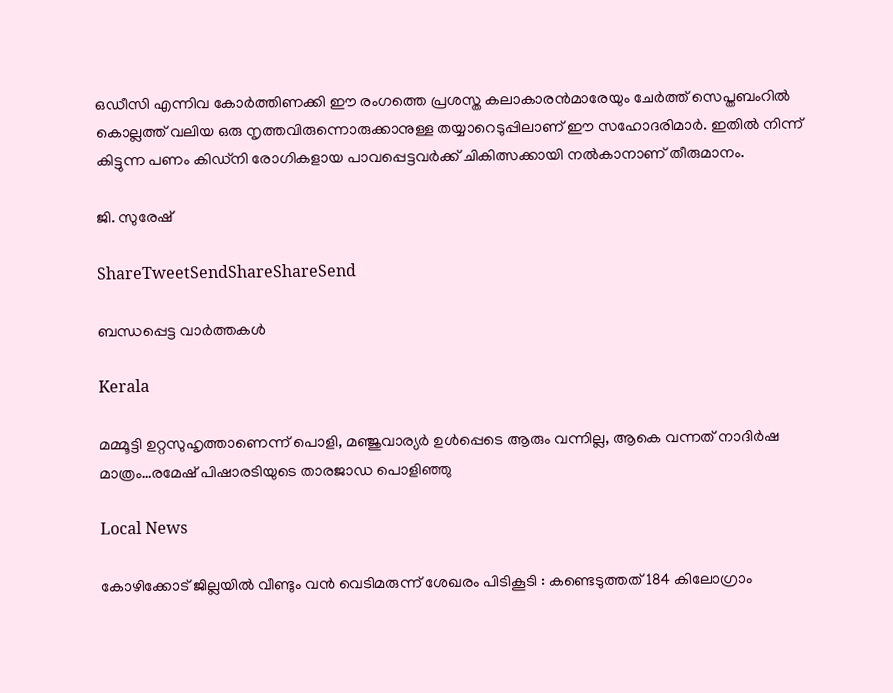ഒഡീസി എന്നിവ കോര്‍ത്തിണക്കി ഈ രംഗത്തെ പ്രശസ്ത കലാകാരന്‍മാരേയും ചേര്‍ത്ത് സെപ്തബംറില്‍ കൊല്ലത്ത് വലിയ ഒരു നൃത്തവിരുന്നൊരുക്കാനുള്ള തയ്യാറെടുപ്പിലാണ് ഈ സഹോദരിമാര്‍. ഇതില്‍ നിന്ന് കിട്ടുന്ന പണം കിഡ്‌നി രോഗികളായ പാവപ്പെട്ടവര്‍ക്ക് ചികിത്സക്കായി നല്‍കാനാണ് തീരുമാനം.

ജി. സുരേഷ്‌

ShareTweetSendShareShareSend

ബന്ധപ്പെട്ട വാര്‍ത്തകള്‍

Kerala

മമ്മൂട്ടി ഉറ്റസുഹൃത്താണെന്ന് പൊളി, മഞ്ജുവാര്യര്‍ ഉള്‍പ്പെടെ ആരും വന്നില്ല, ആകെ വന്നത് നാദിര്‍ഷ മാത്രം…രമേഷ് പിഷാരടിയുടെ താരജാഡ പൊളിഞ്ഞു

Local News

കോഴിക്കോട് ജില്ലയിൽ വീണ്ടും വൻ വെടിമരുന്ന് ശേഖരം പിടികൂടി : കണ്ടെടുത്തത് 184 കിലോഗ്രാം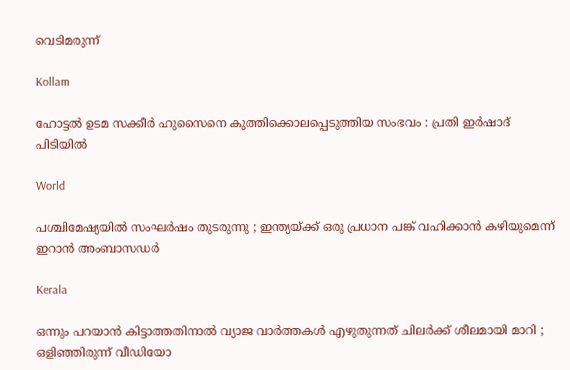വെടിമരുന്ന്

Kollam

ഹോട്ടൽ ഉടമ സക്കീർ ഹുസൈനെ കുത്തിക്കൊലപ്പെടുത്തിയ സംഭവം : പ്രതി ഇർഷാദ് പിടിയിൽ

World

പശ്ചിമേഷ്യയിൽ സംഘർഷം തുടരുന്നു ; ഇന്ത്യയ്‌ക്ക് ഒരു പ്രധാന പങ്ക് വഹിക്കാൻ കഴിയുമെന്ന് ഇറാൻ അംബാസഡർ

Kerala

ഒന്നും പറയാൻ കിട്ടാത്തതിനാൽ വ്യാജ വാർത്തകൾ എഴുതുന്നത് ചിലർക്ക് ശീലമായി മാറി ; ഒളിഞ്ഞിരുന്ന് വീഡിയോ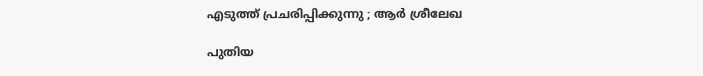എടുത്ത് പ്രചരിപ്പിക്കുന്നു ; ആർ ശ്രീലേഖ

പുതിയ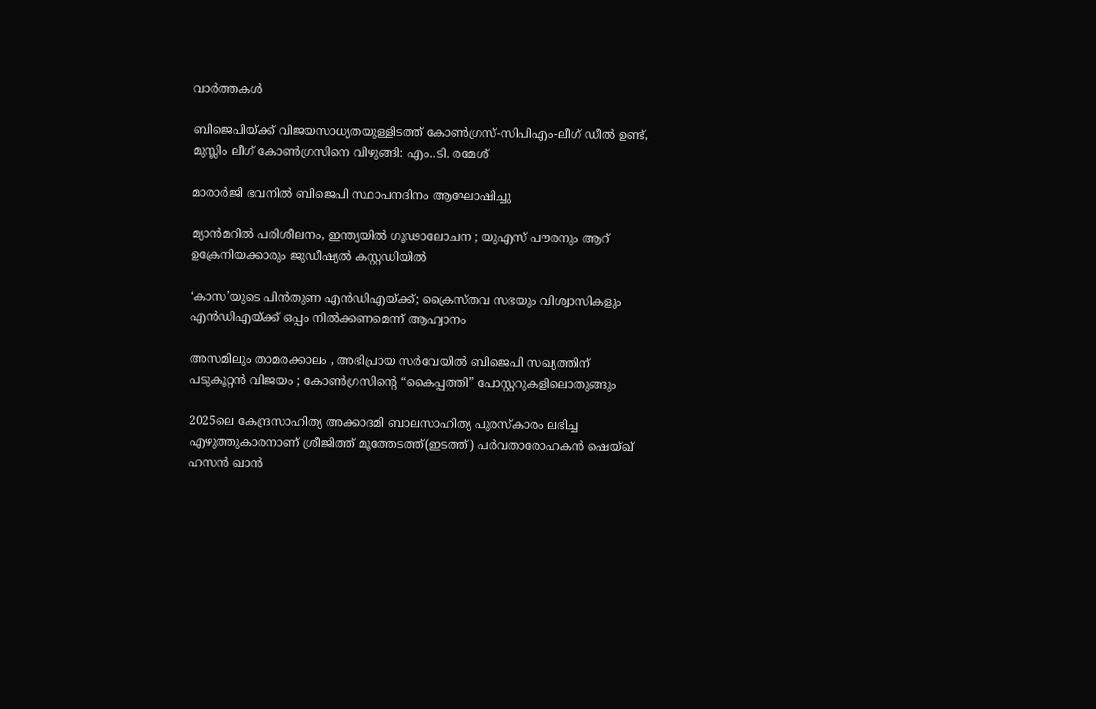വാര്‍ത്തകള്‍

ബിജെപിയ്‌ക്ക് വിജയസാധ്യതയുള്ളിടത്ത് കോണ്‍ഗ്രസ്-സിപിഎം-ലീഗ് ഡീല്‍ ഉണ്ട്, മുസ്ലിം ലീഗ് കോണ്‍ഗ്രസിനെ വിഴുങ്ങി: എം..ടി. രമേശ്

മാരാര്‍ജി ഭവനില്‍ ബിജെപി സ്ഥാപനദിനം ആഘോഷിച്ചു

മ്യാൻമറിൽ പരിശീലനം, ഇന്ത്യയിൽ ഗൂഢാലോചന ; യുഎസ് പൗരനും ആറ് ഉക്രേനിയക്കാരും ജുഡീഷ്യൽ കസ്റ്റഡിയിൽ

‘കാസ’യുടെ പിൻതുണ എൻഡിഎയ്‌ക്ക്; ക്രൈസ്തവ സഭയും വിശ്വാസികളും എൻഡിഎയ്‌ക്ക് ഒപ്പം നിൽക്കണമെന്ന് ആഹ്വാനം

അസമിലും താമരക്കാലം , അഭിപ്രായ സർവേയിൽ ബിജെപി സഖ്യത്തിന് പടുകൂറ്റൻ വിജയം ; കോൺഗ്രസിന്റെ “കൈപ്പത്തി” പോസ്റ്ററുകളിലൊതുങ്ങും

2025ലെ കേന്ദ്രസാഹിത്യ അക്കാദമി ബാലസാഹിത്യ പുരസ്കാരം ലഭിച്ച എഴുത്തുകാരനാണ് ശ്രീജിത്ത് മൂത്തേടത്ത്(ഇടത്ത്) പര്‍വതാരോഹകന്‍ ഷെയ്ഖ് ഹസന്‍ ഖാന്‍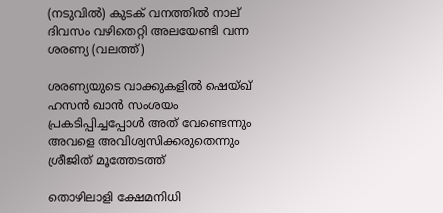(നടുവില്‍) കുടക് വനത്തില്‍ നാല് ദിവസം വഴിതെറ്റി അലയേണ്ടി വന്ന ശരണ്യ (വലത്ത്)

ശരണ്യയുടെ വാക്കുകളില്‍ ഷെയ്ഖ് ഹസന്‍ ഖാന്‍ സംശയം പ്രകടിപ്പിച്ചപ്പോള്‍ അത് വേണ്ടെന്നും അവളെ അവിശ്വസിക്കരുതെന്നും ശ്രീജിത് മൂത്തേടത്ത്

തൊഴിലാളി ക്ഷേമനിധി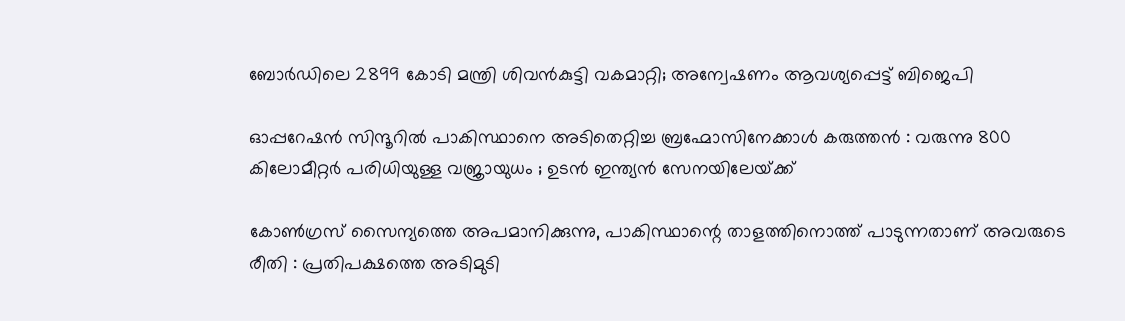ബോർഡിലെ 2899 കോടി മന്ത്രി ശിവന്‍കുട്ടി വകമാറ്റി; അന്വേഷണം ആവശ്യപ്പെട്ട് ബിജെപി

ഓപ്പറേഷൻ സിന്ദൂറിൽ പാകിസ്ഥാനെ അടിതെറ്റിച്ച ബ്രഹ്മോസിനേക്കാൾ കരുത്തൻ : വരുന്നു 800 കിലോമീറ്റര്‍ പരിധിയുള്ള വജ്രായുധം ; ഉടൻ ഇന്ത്യൻ സേനയിലേയ്‌ക്ക്

കോൺഗ്രസ് സൈന്യത്തെ അപമാനിക്കുന്നു, പാകിസ്ഥാന്റെ താളത്തിനൊത്ത് പാടുന്നതാണ് അവരുടെ രീതി : പ്രതിപക്ഷത്തെ അടിമുടി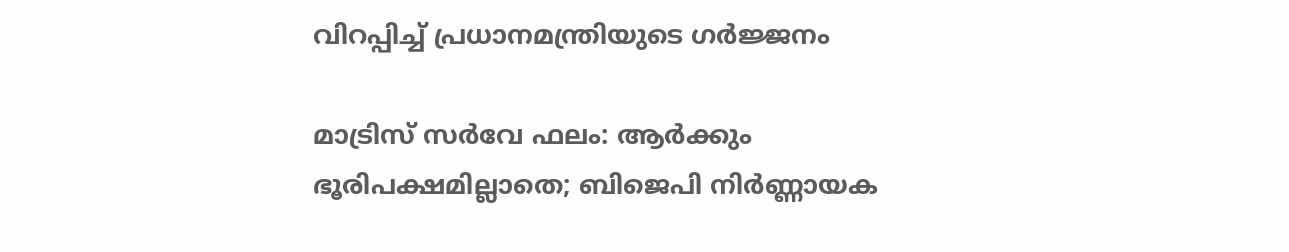വിറപ്പിച്ച് പ്രധാനമന്ത്രിയുടെ ഗർജ്ജനം

മാട്രിസ് സർവേ ഫലം: ആർക്കും ഭൂരിപക്ഷമില്ലാതെ; ബിജെപി നിർണ്ണായക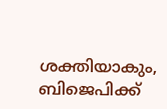ശക്തിയാകും, ബിജെപിക്ക്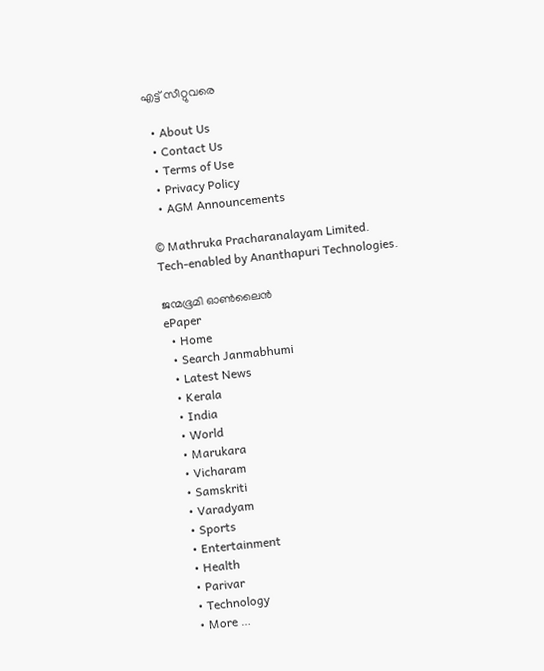എട്ട് സീറ്റുവരെ

  • About Us
  • Contact Us
  • Terms of Use
  • Privacy Policy
  • AGM Announcements

© Mathruka Pracharanalayam Limited.
Tech-enabled by Ananthapuri Technologies.

ജന്മഭൂമി ഓണ്‍ലൈന്‍
ePaper
  • Home
  • Search Janmabhumi
  • Latest News
  • Kerala
  • India
  • World
  • Marukara
  • Vicharam
  • Samskriti
  • Varadyam
  • Sports
  • Entertainment
  • Health
  • Parivar
  • Technology
  • More …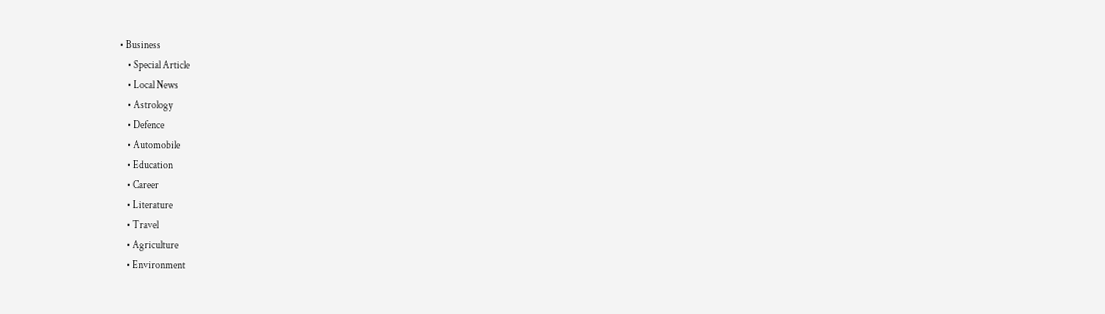• Business
    • Special Article
    • Local News
    • Astrology
    • Defence
    • Automobile
    • Education
    • Career
    • Literature
    • Travel
    • Agriculture
    • Environment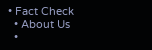• Fact Check
  • About Us
  •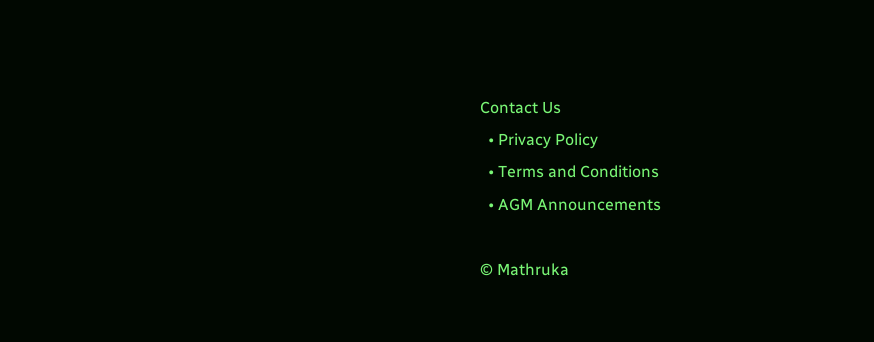Contact Us
  • Privacy Policy
  • Terms and Conditions
  • AGM Announcements

© Mathruka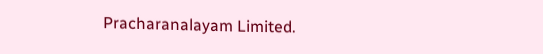Pracharanalayam Limited.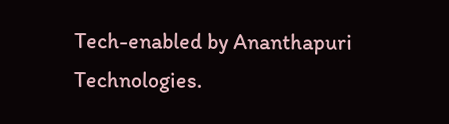Tech-enabled by Ananthapuri Technologies.